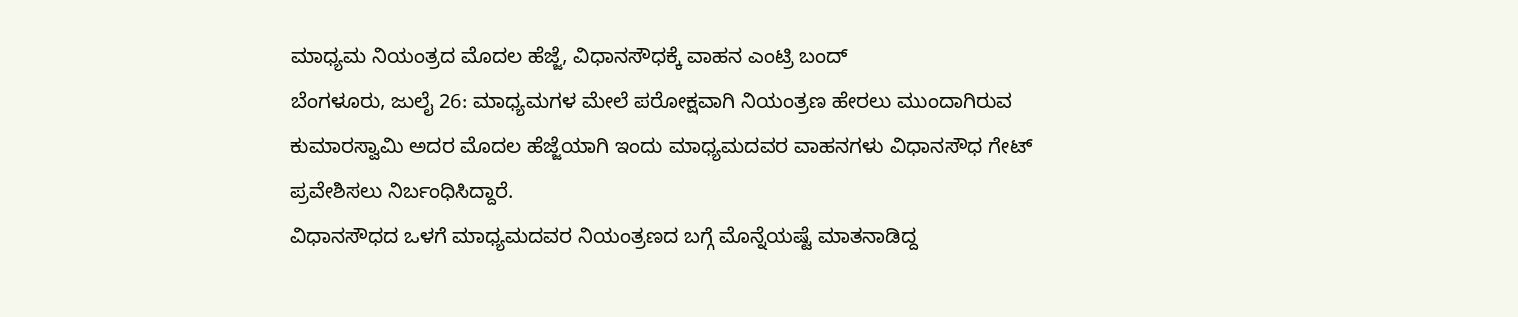ಮಾಧ್ಯಮ ನಿಯಂತ್ರದ ಮೊದಲ ಹೆಜ್ಜೆ, ವಿಧಾನಸೌಧಕ್ಕೆ ವಾಹನ ಎಂಟ್ರಿ ಬಂದ್
ಬೆಂಗಳೂರು, ಜುಲೈ 26: ಮಾಧ್ಯಮಗಳ ಮೇಲೆ ಪರೋಕ್ಷವಾಗಿ ನಿಯಂತ್ರಣ ಹೇರಲು ಮುಂದಾಗಿರುವ ಕುಮಾರಸ್ವಾಮಿ ಅದರ ಮೊದಲ ಹೆಜ್ಜೆಯಾಗಿ ಇಂದು ಮಾಧ್ಯಮದವರ ವಾಹನಗಳು ವಿಧಾನಸೌಧ ಗೇಟ್ ಪ್ರವೇಶಿಸಲು ನಿರ್ಬಂಧಿಸಿದ್ದಾರೆ.
ವಿಧಾನಸೌಧದ ಒಳಗೆ ಮಾಧ್ಯಮದವರ ನಿಯಂತ್ರಣದ ಬಗ್ಗೆ ಮೊನ್ನೆಯಷ್ಟೆ ಮಾತನಾಡಿದ್ದ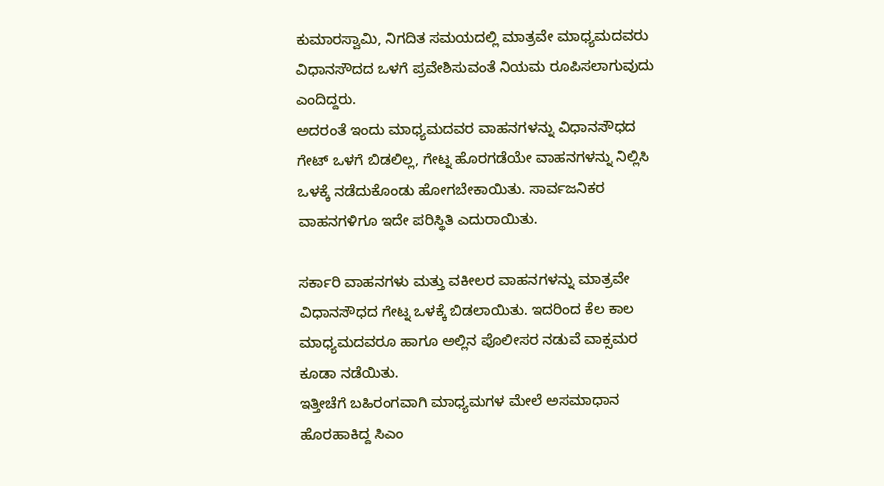ಕುಮಾರಸ್ವಾಮಿ, ನಿಗದಿತ ಸಮಯದಲ್ಲಿ ಮಾತ್ರವೇ ಮಾಧ್ಯಮದವರು ವಿಧಾನಸೌದದ ಒಳಗೆ ಪ್ರವೇಶಿಸುವಂತೆ ನಿಯಮ ರೂಪಿಸಲಾಗುವುದು ಎಂದಿದ್ದರು.
ಅದರಂತೆ ಇಂದು ಮಾಧ್ಯಮದವರ ವಾಹನಗಳನ್ನು ವಿಧಾನಸೌಧದ ಗೇಟ್ ಒಳಗೆ ಬಿಡಲಿಲ್ಲ, ಗೇಟ್ನ ಹೊರಗಡೆಯೇ ವಾಹನಗಳನ್ನು ನಿಲ್ಲಿಸಿ ಒಳಕ್ಕೆ ನಡೆದುಕೊಂಡು ಹೋಗಬೇಕಾಯಿತು. ಸಾರ್ವಜನಿಕರ ವಾಹನಗಳಿಗೂ ಇದೇ ಪರಿಸ್ಥಿತಿ ಎದುರಾಯಿತು.

ಸರ್ಕಾರಿ ವಾಹನಗಳು ಮತ್ತು ವಕೀಲರ ವಾಹನಗಳನ್ನು ಮಾತ್ರವೇ ವಿಧಾನಸೌಧದ ಗೇಟ್ನ ಒಳಕ್ಕೆ ಬಿಡಲಾಯಿತು. ಇದರಿಂದ ಕೆಲ ಕಾಲ ಮಾಧ್ಯಮದವರೂ ಹಾಗೂ ಅಲ್ಲಿನ ಪೊಲೀಸರ ನಡುವೆ ವಾಕ್ಸಮರ ಕೂಡಾ ನಡೆಯಿತು.
ಇತ್ತೀಚೆಗೆ ಬಹಿರಂಗವಾಗಿ ಮಾಧ್ಯಮಗಳ ಮೇಲೆ ಅಸಮಾಧಾನ ಹೊರಹಾಕಿದ್ದ ಸಿಎಂ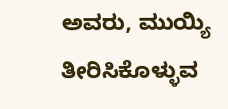ಅವರು, ಮುಯ್ಯಿ ತೀರಿಸಿಕೊಳ್ಳುವ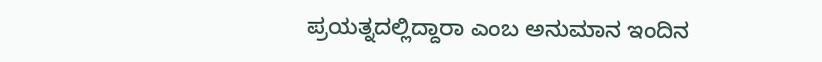ಪ್ರಯತ್ನದಲ್ಲಿದ್ದಾರಾ ಎಂಬ ಅನುಮಾನ ಇಂದಿನ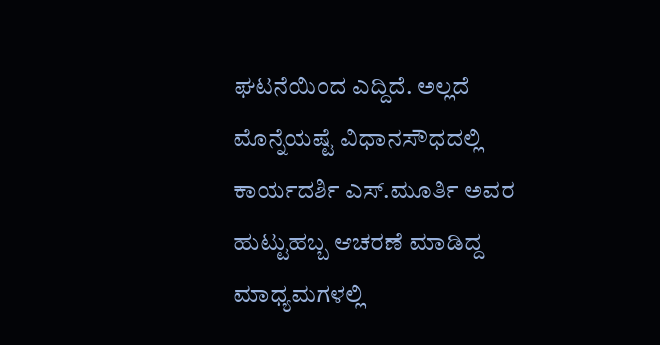ಘಟನೆಯಿಂದ ಎದ್ದಿದೆ. ಅಲ್ಲದೆ ಮೊನ್ನೆಯಷ್ಟೆ ವಿಧಾನಸೌಧದಲ್ಲಿ ಕಾರ್ಯದರ್ಶಿ ಎಸ್.ಮೂರ್ತಿ ಅವರ ಹುಟ್ಟುಹಬ್ಬ ಆಚರಣೆ ಮಾಡಿದ್ದ ಮಾಧ್ಯಮಗಳಲ್ಲಿ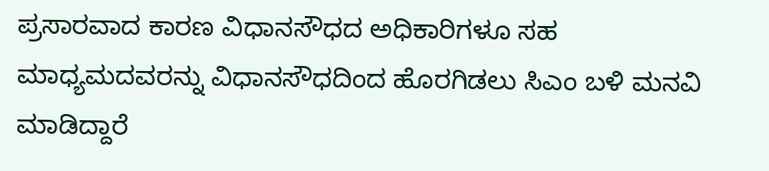ಪ್ರಸಾರವಾದ ಕಾರಣ ವಿಧಾನಸೌಧದ ಅಧಿಕಾರಿಗಳೂ ಸಹ ಮಾಧ್ಯಮದವರನ್ನು ವಿಧಾನಸೌಧದಿಂದ ಹೊರಗಿಡಲು ಸಿಎಂ ಬಳಿ ಮನವಿ ಮಾಡಿದ್ದಾರೆ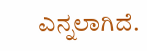ಎನ್ನಲಾಗಿದೆ.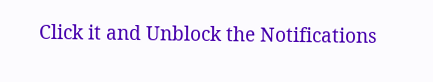Click it and Unblock the Notifications